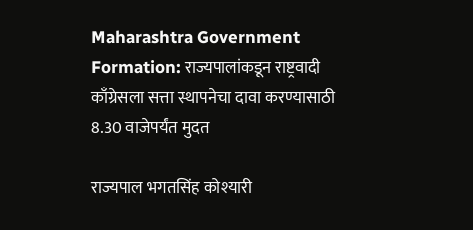Maharashtra Government Formation: राज्यपालांकडून राष्ट्रवादी काँग्रेसला सत्ता स्थापनेचा दावा करण्यासाठी 8.30 वाजेपर्यंत मुदत

राज्यपाल भगतसिंह कोश्यारी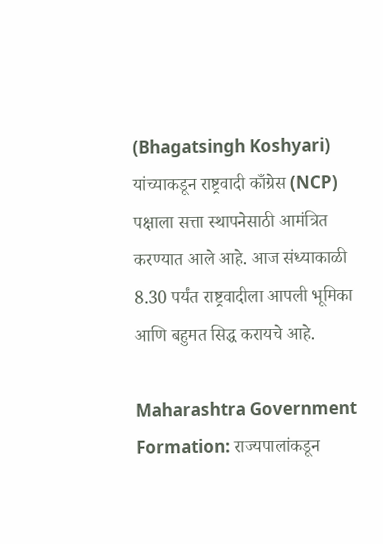(Bhagatsingh Koshyari) यांच्याकडून राष्ट्रवादी काँग्रेस (NCP) पक्षाला सत्ता स्थापनेसाठी आमंत्रित करण्यात आले आहे. आज संध्याकाळी 8.30 पर्यंत राष्ट्रवादीला आपली भूमिका आणि बहुमत सिद्ध करायचे आहे.

Maharashtra Government Formation: राज्यपालांकडून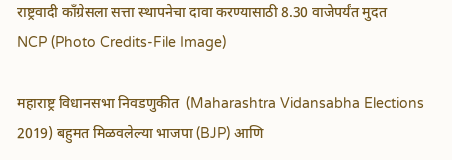राष्ट्रवादी काँग्रेसला सत्ता स्थापनेचा दावा करण्यासाठी 8.30 वाजेपर्यंत मुदत
NCP (Photo Credits-File Image)

महाराष्ट्र विधानसभा निवडणुकीत  (Maharashtra Vidansabha Elections 2019) बहुमत मिळवलेल्या भाजपा (BJP) आणि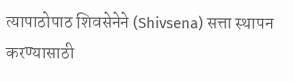त्यापाठोपाठ शिवसेनेने (Shivsena) सत्ता स्थापन करण्यासाठी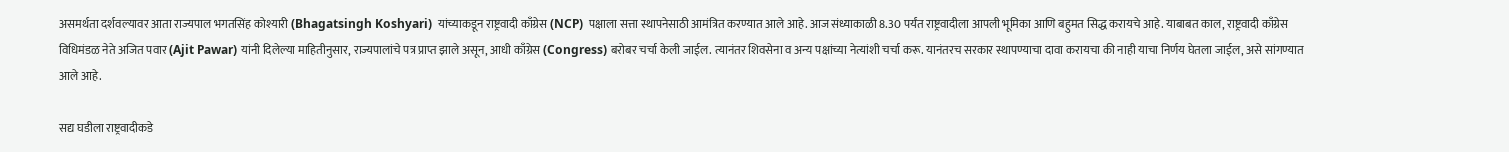असमर्थता दर्शवल्यावर आता राज्यपाल भगतसिंह कोश्यारी (Bhagatsingh Koshyari)  यांच्याकडून राष्ट्रवादी काँग्रेस (NCP)  पक्षाला सत्ता स्थापनेसाठी आमंत्रित करण्यात आले आहे. आज संध्याकाळी 8.30 पर्यंत राष्ट्रवादीला आपली भूमिका आणि बहुमत सिद्ध करायचे आहे. याबाबत काल, राष्ट्रवादी काँग्रेस विधिमंडळ नेते अजित पवार (Ajit Pawar) यांनी दिलेल्या माहितीनुसार, राज्यपालांचे पत्र प्राप्त झाले असून, आधी काँग्रेस (Congress) बरोबर चर्चा केली जाईल. त्यानंतर शिवसेना व अन्य पक्षांच्या नेत्यांशी चर्चा करू. यानंतरच सरकार स्थापण्याचा दावा करायचा की नाही याचा निर्णय घेतला जाईल, असे सांगण्यात आले आहे.

सद्य घडीला राष्ट्रवादीकडे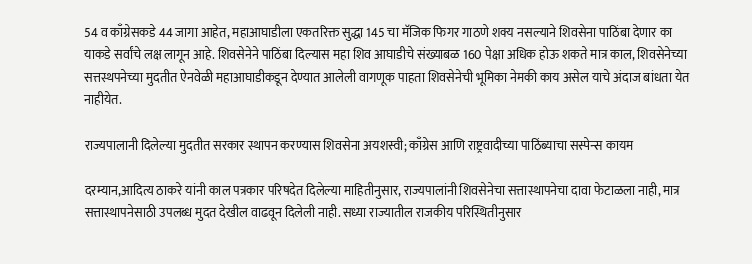54 व काँग्रेसकडे 44 जागा आहेत, महाआघाडीला एकतरिक्त सुद्धा 145 चा मॅजिक फिगर गाठणे शक्य नसल्याने शिवसेना पाठिंबा देणार का याकडे सर्वांचे लक्ष लागून आहे. शिवसेनेने पाठिंबा दिल्यास महा शिव आघाडीचे संख्याबळ 160 पेक्षा अधिक होऊ शकते मात्र काल, शिवसेनेच्या सत्तस्थपनेच्या मुदतीत ऐनवेळी महाआघाडीकडून देण्यात आलेली वागणूक पाहता शिवसेनेची भूमिका नेमकी काय असेल याचे अंदाज बांधता येत नाहीयेत.

राज्यपालानी दिलेल्या मुदतीत सरकार स्थापन करण्यास शिवसेना अयशस्वी; काँग्रेस आणि राष्ट्रवादीच्या पाठिंब्याचा सस्पेन्स कायम

दरम्यान,आदित्य ठाकरे यांनी काल पत्रकार परिषदेत दिलेल्या माहितीनुसार, राज्यपालांनी शिवसेनेचा सत्तास्थापनेचा दावा फेटाळला नाही, मात्र सत्तास्थापनेसाठी उपलब्ध मुदत देखील वाढवून दिलेली नाही. सध्या राज्यातील राजकीय परिस्थितीनुसार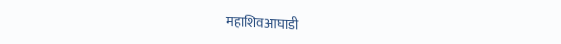महाशिवआघाडी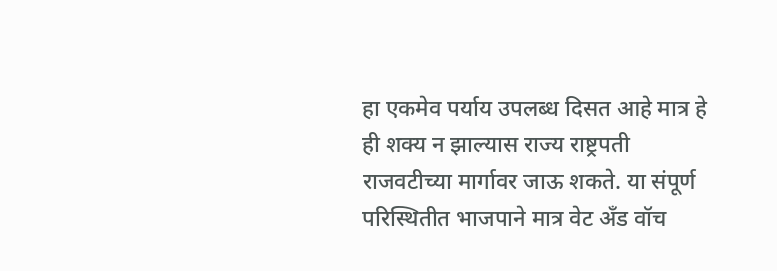हा एकमेव पर्याय उपलब्ध दिसत आहे मात्र हे ही शक्य न झाल्यास राज्य राष्ट्रपती राजवटीच्या मार्गावर जाऊ शकते. या संपूर्ण परिस्थितीत भाजपाने मात्र वेट अँड वॉच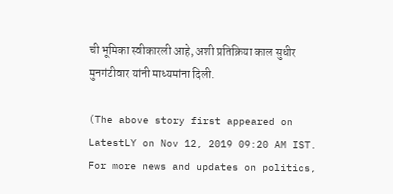ची भूमिका स्वीकारली आहे, अशी प्रतिक्रिया काल सुधीर मुनगंटीवार यांनी माध्यमांना दिली.

(The above story first appeared on LatestLY on Nov 12, 2019 09:20 AM IST. For more news and updates on politics,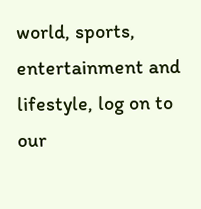world, sports, entertainment and lifestyle, log on to our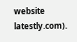website latestly.com).